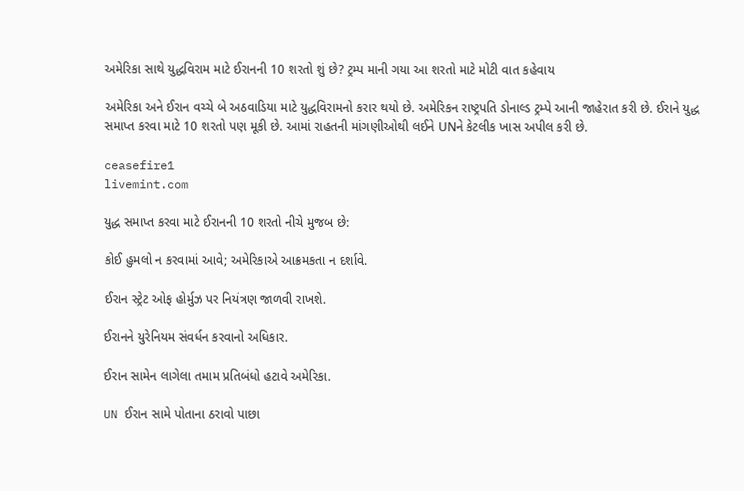અમેરિકા સાથે યુદ્ધવિરામ માટે ઈરાનની 10 શરતો શું છે? ટ્રમ્પ માની ગયા આ શરતો માટે મોટી વાત કહેવાય

અમેરિકા અને ઈરાન વચ્ચે બે અઠવાડિયા માટે યુદ્ધવિરામનો કરાર થયો છે. અમેરિકન રાષ્ટ્રપતિ ડોનાલ્ડ ટ્રમ્પે આની જાહેરાત કરી છે. ઈરાને યુદ્ધ સમાપ્ત કરવા માટે 10 શરતો પણ મૂકી છે. આમાં રાહતની માંગણીઓથી લઈને UNને કેટલીક ખાસ અપીલ કરી છે.

ceasefire1
livemint.com

યુદ્ધ સમાપ્ત કરવા માટે ઈરાનની 10 શરતો નીચે મુજબ છે:

કોઈ હુમલો ન કરવામાં આવે; અમેરિકાએ આક્રમકતા ન દર્શાવે.

ઈરાન સ્ટ્રેટ ઓફ હોર્મુઝ પર નિયંત્રણ જાળવી રાખશે.

ઈરાનને યુરેનિયમ સંવર્ધન કરવાનો અધિકાર.

ઈરાન સામેન લાગેલા તમામ પ્રતિબંધો હટાવે અમેરિકા.

UN ઈરાન સામે પોતાના ઠરાવો પાછા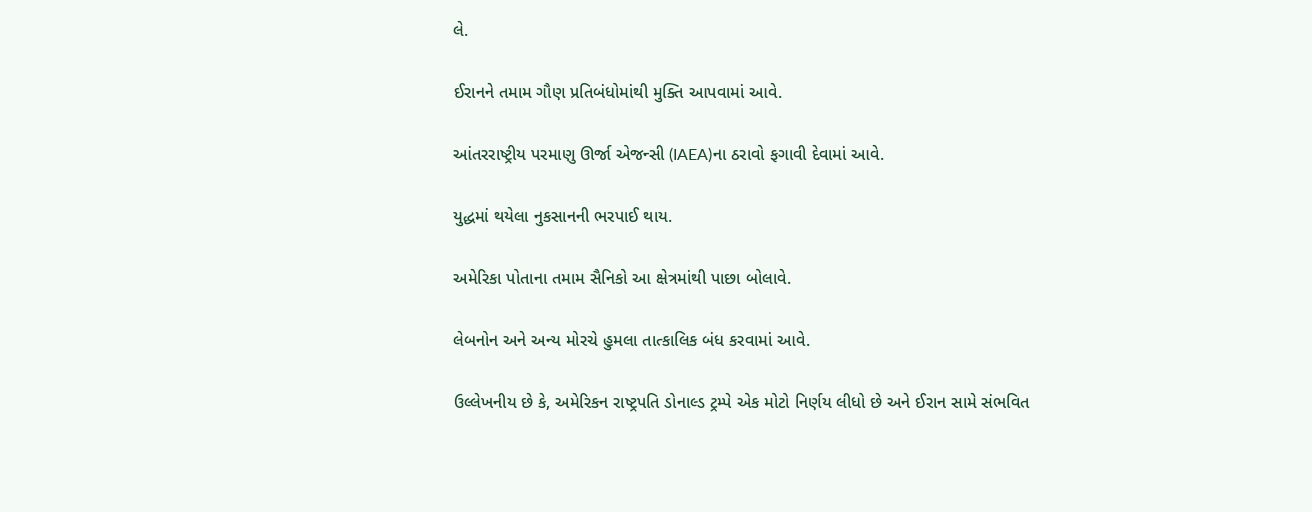લે.

ઈરાનને તમામ ગૌણ પ્રતિબંધોમાંથી મુક્તિ આપવામાં આવે.

આંતરરાષ્ટ્રીય પરમાણુ ઊર્જા એજન્સી (IAEA)ના ઠરાવો ફગાવી દેવામાં આવે.

યુદ્ધમાં થયેલા નુકસાનની ભરપાઈ થાય.

અમેરિકા પોતાના તમામ સૈનિકો આ ક્ષેત્રમાંથી પાછા બોલાવે.

લેબનોન અને અન્ય મોરચે હુમલા તાત્કાલિક બંધ કરવામાં આવે.

ઉલ્લેખનીય છે કે, અમેરિકન રાષ્ટ્રપતિ ડોનાલ્ડ ટ્રમ્પે એક મોટો નિર્ણય લીધો છે અને ઈરાન સામે સંભવિત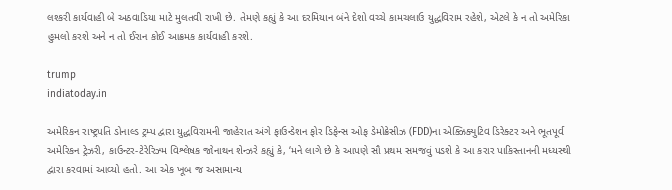લશ્કરી કાર્યવાહી બે અઠવાડિયા માટે મુલતવી રાખી છે. તેમણે કહ્યું કે આ દરમિયાન બંને દેશો વચ્ચે કામચલાઉ યુદ્ધવિરામ રહેશે, એટલે કે ન તો અમેરિકા હુમલો કરશે અને ન તો ઈરાન કોઈ આક્રમક કાર્યવાહી કરશે.

trump
indiatoday.in

અમેરિકન રાષ્ટ્રપતિ ડોનાલ્ડ ટ્રમ્પ દ્વારા યુદ્ધવિરામની જાહેરાત અંગે ફાઉન્ડેશન ફોર ડિફેન્સ ઓફ ડેમોક્રેસીઝ (FDD)ના એક્ઝિક્યુટિવ ડિરેક્ટર અને ભૂતપૂર્વ અમેરિકન ટ્રેઝરી, કાઉન્ટર-ટેરેરિઝ્મ વિશ્લેષક જોનાથન શેન્ઝરે કહ્યું કે, ‘મને લાગે છે કે આપણે સૌ પ્રથમ સમજવું પડશે કે આ કરાર પાકિસ્તાનની મધ્યસ્થી દ્વારા કરવામાં આવ્યો હતો. આ એક ખૂબ જ અસામાન્ય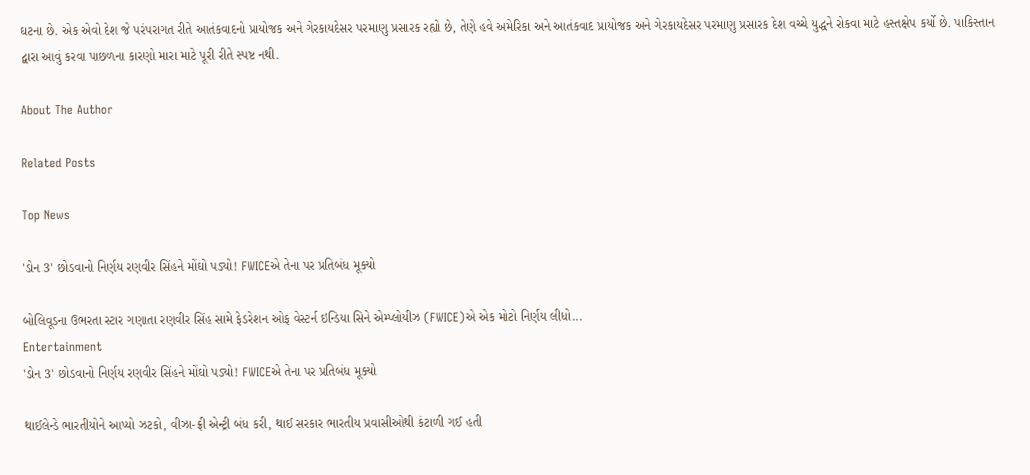ઘટના છે. એક એવો દેશ જે પરંપરાગત રીતે આતંકવાદનો પ્રાયોજક અને ગેરકાયદેસર પરમાણુ પ્રસારક રહ્યો છે, તેણે હવે અમેરિકા અને આતંકવાદ પ્રાયોજક અને ગેરકાયદેસર પરમાણુ પ્રસારક દેશ વચ્ચે યુદ્ધને રોકવા માટે હસ્તક્ષેપ કર્યો છે. પાકિસ્તાન દ્વારા આવું કરવા પાછળના કારણો મારા માટે પૂરી રીતે સ્પષ્ટ નથી.

About The Author

Related Posts

Top News

'ડોન 3' છોડવાનો નિર્ણય રણવીર સિંહને મોંઘો પડ્યો! FWICEએ તેના પર પ્રતિબંધ મૂક્યો

બોલિવૂડના ઉભરતા સ્ટાર ગણાતા રણવીર સિંહ સામે ફેડરેશન ઓફ વેસ્ટર્ન ઇન્ડિયા સિને એમ્પ્લોયીઝ (FWICE)એ એક મોટો નિર્ણય લીધો...
Entertainment
'ડોન 3' છોડવાનો નિર્ણય રણવીર સિંહને મોંઘો પડ્યો! FWICEએ તેના પર પ્રતિબંધ મૂક્યો

થાઈલેન્ડે ભારતીયોને આપ્યો ઝટકો, વીઝા-ફ્રી એન્ટ્રી બંધ કરી, થાઈ સરકાર ભારતીય પ્રવાસીઓથી કંટાળી ગઈ હતી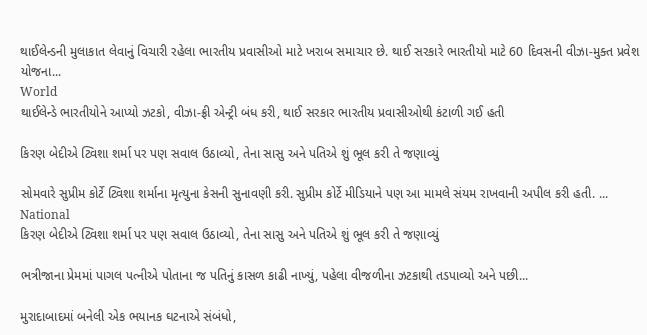થાઈલેન્ડની મુલાકાત લેવાનું વિચારી રહેલા ભારતીય પ્રવાસીઓ માટે ખરાબ સમાચાર છે. થાઈ સરકારે ભારતીયો માટે 60 દિવસની વીઝા-મુક્ત પ્રવેશ યોજના...
World
થાઈલેન્ડે ભારતીયોને આપ્યો ઝટકો, વીઝા-ફ્રી એન્ટ્રી બંધ કરી, થાઈ સરકાર ભારતીય પ્રવાસીઓથી કંટાળી ગઈ હતી

કિરણ બેદીએ ટ્વિશા શર્મા પર પણ સવાલ ઉઠાવ્યો, તેના સાસુ અને પતિએ શું ભૂલ કરી તે જણાવ્યું

સોમવારે સુપ્રીમ કોર્ટે ટ્વિશા શર્માના મૃત્યુના કેસની સુનાવણી કરી. સુપ્રીમ કોર્ટે મીડિયાને પણ આ મામલે સંયમ રાખવાની અપીલ કરી હતી. ...
National
કિરણ બેદીએ ટ્વિશા શર્મા પર પણ સવાલ ઉઠાવ્યો, તેના સાસુ અને પતિએ શું ભૂલ કરી તે જણાવ્યું

ભત્રીજાના પ્રેમમાં પાગલ પત્નીએ પોતાના જ પતિનું કાસળ કાઢી નાખ્યું, પહેલા વીજળીના ઝટકાથી તડપાવ્યો અને પછી...

મુરાદાબાદમાં બનેલી એક ભયાનક ઘટનાએ સંબંધો,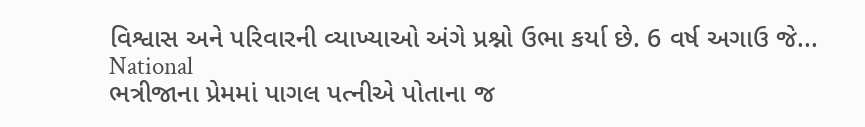વિશ્વાસ અને પરિવારની વ્યાખ્યાઓ અંગે પ્રશ્નો ઉભા કર્યા છે. 6 વર્ષ અગાઉ જે...
National
ભત્રીજાના પ્રેમમાં પાગલ પત્નીએ પોતાના જ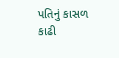પતિનું કાસળ કાઢી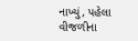નાખ્યું, પહેલા વીજળીના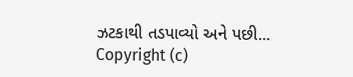ઝટકાથી તડપાવ્યો અને પછી...
Copyright (c)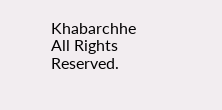Khabarchhe All Rights Reserved.